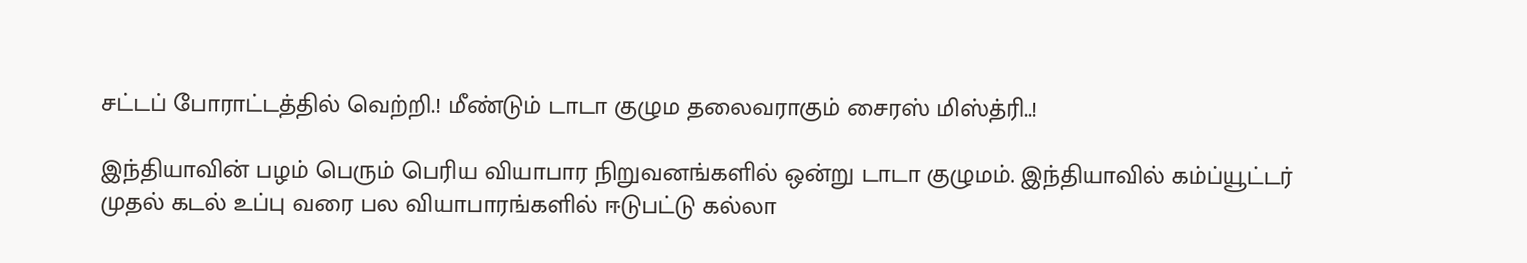சட்டப் போராட்டத்தில் வெற்றி.! மீண்டும் டாடா குழும தலைவராகும் சைரஸ் மிஸ்த்ரி..!

இந்தியாவின் பழம் பெரும் பெரிய வியாபார நிறுவனங்களில் ஒன்று டாடா குழுமம். இந்தியாவில் கம்ப்யூட்டர் முதல் கடல் உப்பு வரை பல வியாபாரங்களில் ஈடுபட்டு கல்லா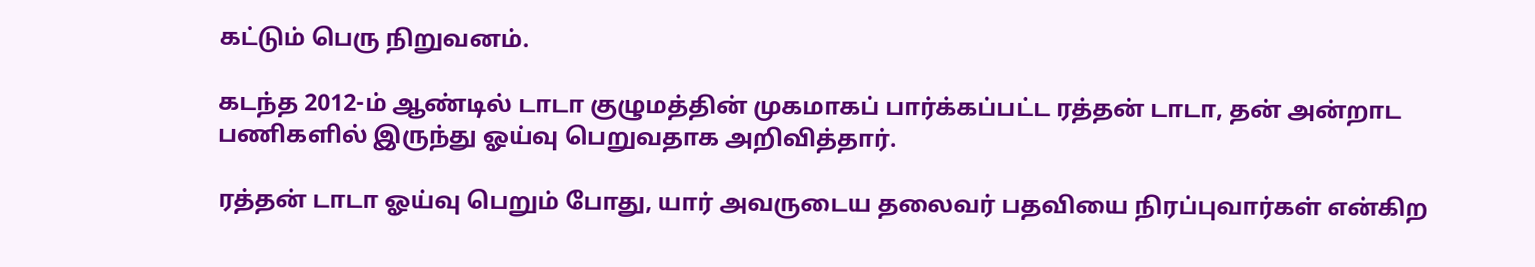கட்டும் பெரு நிறுவனம்.

கடந்த 2012-ம் ஆண்டில் டாடா குழுமத்தின் முகமாகப் பார்க்கப்பட்ட ரத்தன் டாடா, தன் அன்றாட பணிகளில் இருந்து ஓய்வு பெறுவதாக அறிவித்தார்.

ரத்தன் டாடா ஓய்வு பெறும் போது, யார் அவருடைய தலைவர் பதவியை நிரப்புவார்கள் என்கிற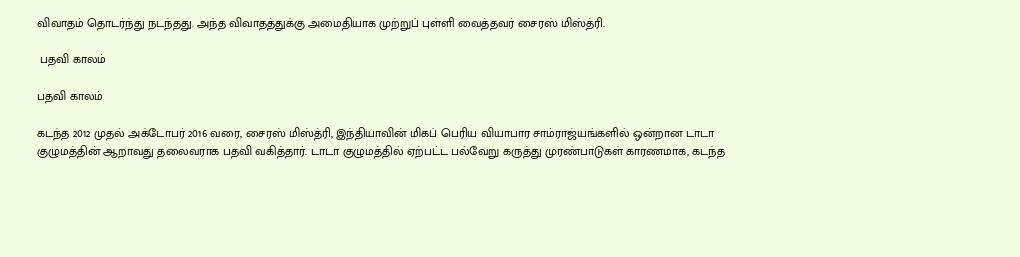விவாதம் தொடர்ந்து நடந்தது. அந்த விவாதத்துக்கு அமைதியாக முற்றுப் புள்ளி வைத்தவர் சைரஸ் மிஸ்த்ரி.

 பதவி காலம்

பதவி காலம்

கடந்த 2012 முதல் அக்டோபர் 2016 வரை, சைரஸ் மிஸ்த்ரி, இந்தியாவின் மிகப் பெரிய வியாபார சாம்ராஜ்யங்களில் ஒன்றான டாடா குழுமத்தின் ஆறாவது தலைவராக பதவி வகித்தார். டாடா குழுமத்தில் ஏற்பட்ட பல்வேறு கருத்து முரண்பாடுகள் காரணமாக, கடந்த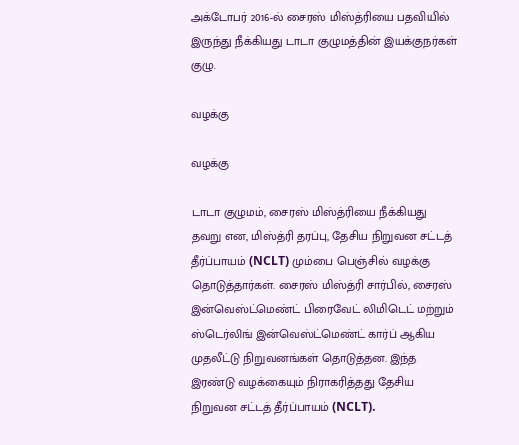அக்டோபர் 2016-ல் சைரஸ் மிஸ்த்ரியை பதவியில் இருந்து நீக்கியது டாடா குழுமத்தின் இயக்குநர்கள் குழு.

வழக்கு

வழக்கு

டாடா குழுமம், சைரஸ் மிஸ்த்ரியை நீக்கியது தவறு என, மிஸ்த்ரி தரப்பு, தேசிய நிறுவன சட்டத் தீர்ப்பாயம் (NCLT) மும்பை பெஞ்சில் வழக்கு தொடுத்தார்கள். சைரஸ் மிஸ்த்ரி சார்பில், சைரஸ் இன்வெஸ்ட்மெண்ட் பிரைவேட் லிமிடெட் மற்றும் ஸ்டெர்லிங் இன்வெஸ்ட்மெண்ட் கார்ப் ஆகிய முதலீட்டு நிறுவனங்கள் தொடுத்தன. இந்த இரண்டு வழக்கையும் நிராகரித்தது தேசிய நிறுவன சட்டத் தீர்ப்பாயம் (NCLT).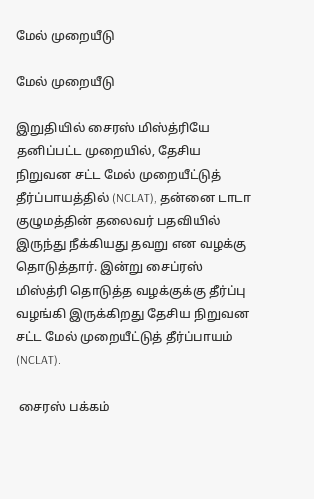மேல் முறையீடு

மேல் முறையீடு

இறுதியில் சைரஸ் மிஸ்த்ரியே தனிப்பட்ட முறையில், தேசிய நிறுவன சட்ட மேல் முறையீட்டுத் தீர்ப்பாயத்தில் (NCLAT), தன்னை டாடா குழுமத்தின் தலைவர் பதவியில் இருந்து நீக்கியது தவறு என வழக்கு தொடுத்தார். இன்று சைப்ரஸ் மிஸ்த்ரி தொடுத்த வழக்குக்கு தீர்ப்பு வழங்கி இருக்கிறது தேசிய நிறுவன சட்ட மேல் முறையீட்டுத் தீர்ப்பாயம் (NCLAT).

 சைரஸ் பக்கம்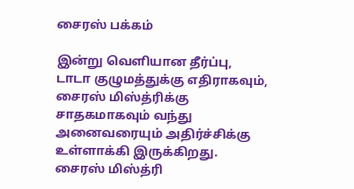சைரஸ் பக்கம்

இன்று வெளியான தீர்ப்பு, டாடா குழுமத்துக்கு எதிராகவும், சைரஸ் மிஸ்த்ரிக்கு சாதகமாகவும் வந்து அனைவரையும் அதிர்ச்சிக்கு உள்ளாக்கி இருக்கிறது. சைரஸ் மிஸ்த்ரி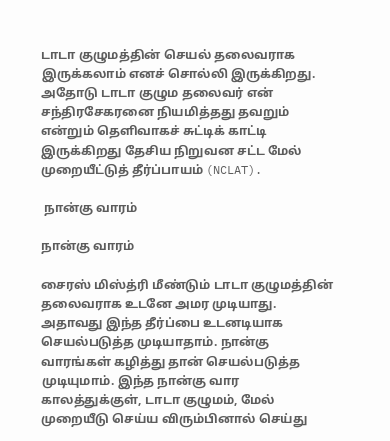டாடா குழுமத்தின் செயல் தலைவராக இருக்கலாம் எனச் சொல்லி இருக்கிறது. அதோடு டாடா குழும தலைவர் என் சந்திரசேகரனை நியமித்தது தவறும் என்றும் தெளிவாகச் சுட்டிக் காட்டி இருக்கிறது தேசிய நிறுவன சட்ட மேல் முறையீட்டுத் தீர்ப்பாயம் (NCLAT).

 நான்கு வாரம்

நான்கு வாரம்

சைரஸ் மிஸ்த்ரி மீண்டும் டாடா குழுமத்தின் தலைவராக உடனே அமர முடியாது. அதாவது இந்த தீர்ப்பை உடனடியாக செயல்படுத்த முடியாதாம். நான்கு வாரங்கள் கழித்து தான் செயல்படுத்த முடியுமாம். இந்த நான்கு வார காலத்துக்குள், டாடா குழுமம், மேல் முறையீடு செய்ய விரும்பினால் செய்து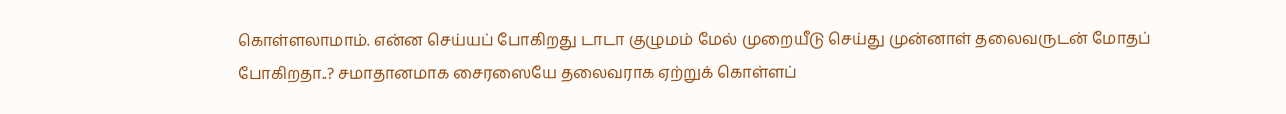கொள்ளலாமாம். என்ன செய்யப் போகிறது டாடா குழுமம் மேல் முறையீடு செய்து முன்னாள் தலைவருடன் மோதப் போகிறதா..? சமாதானமாக சைரஸையே தலைவராக ஏற்றுக் கொள்ளப்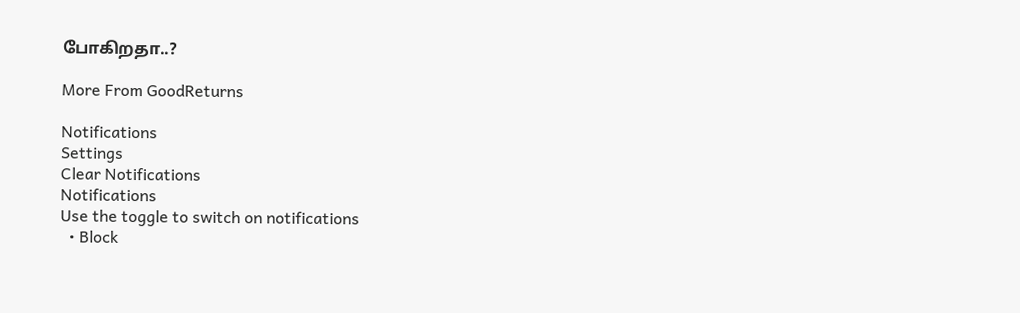போகிறதா..?

More From GoodReturns

Notifications
Settings
Clear Notifications
Notifications
Use the toggle to switch on notifications
  • Block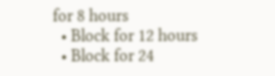for 8 hours
  • Block for 12 hours
  • Block for 24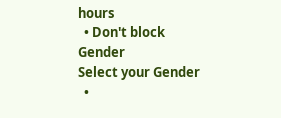hours
  • Don't block
Gender
Select your Gender
  •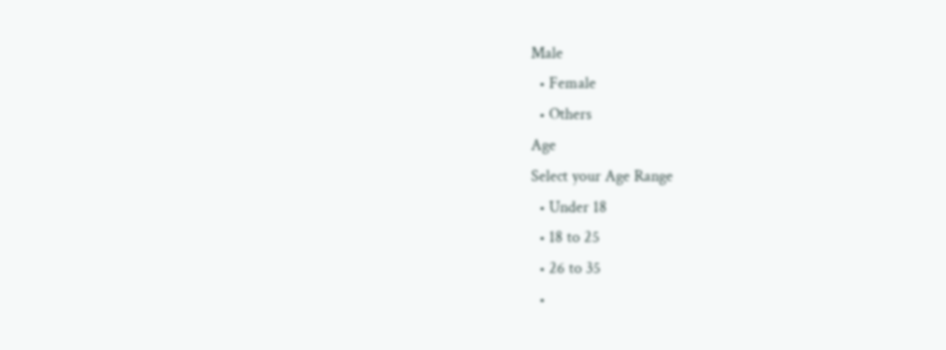Male
  • Female
  • Others
Age
Select your Age Range
  • Under 18
  • 18 to 25
  • 26 to 35
  •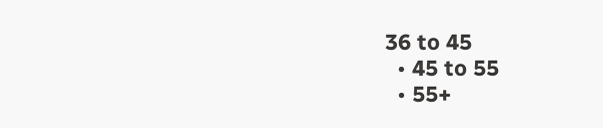36 to 45
  • 45 to 55
  • 55+